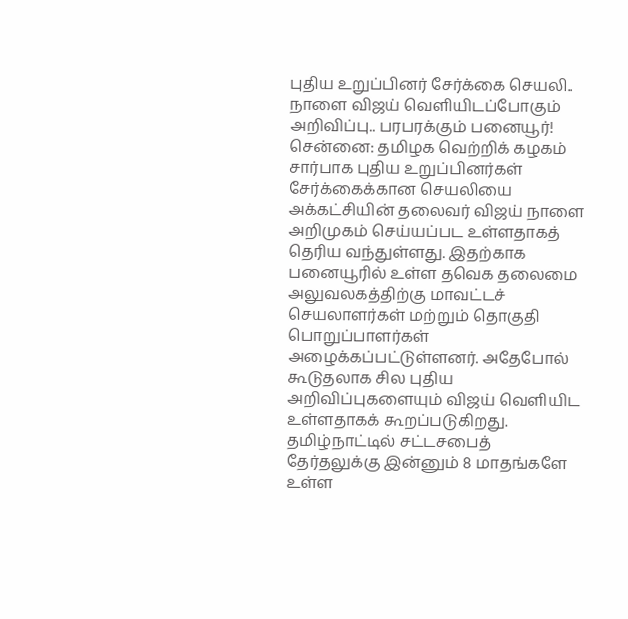புதிய உறுப்பினர் சேர்க்கை செயலி.. நாளை விஜய் வெளியிடப்போகும் அறிவிப்பு.. பரபரக்கும் பனையூர்!
சென்னை: தமிழக வெற்றிக் கழகம் சார்பாக புதிய உறுப்பினர்கள் சேர்க்கைக்கான செயலியை அக்கட்சியின் தலைவர் விஜய் நாளை அறிமுகம் செய்யப்பட உள்ளதாகத் தெரிய வந்துள்ளது. இதற்காக பனையூரில் உள்ள தவெக தலைமை அலுவலகத்திற்கு மாவட்டச் செயலாளர்கள் மற்றும் தொகுதி பொறுப்பாளர்கள் அழைக்கப்பட்டுள்ளனர். அதேபோல் கூடுதலாக சில புதிய அறிவிப்புகளையும் விஜய் வெளியிட உள்ளதாகக் கூறப்படுகிறது.
தமிழ்நாட்டில் சட்டசபைத் தேர்தலுக்கு இன்னும் 8 மாதங்களே உள்ள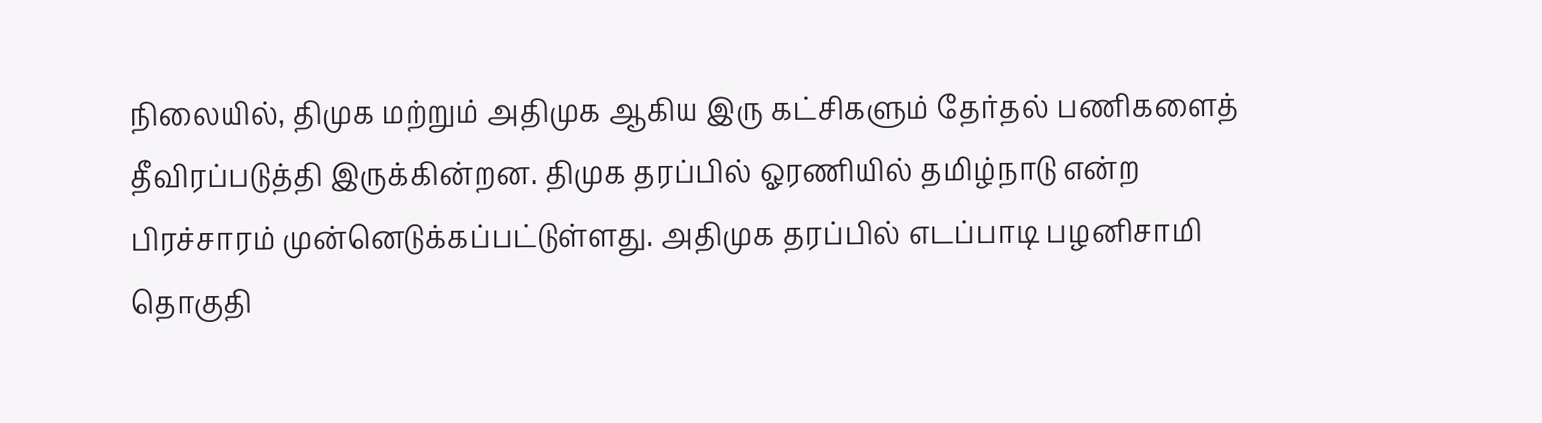நிலையில், திமுக மற்றும் அதிமுக ஆகிய இரு கட்சிகளும் தேர்தல் பணிகளைத் தீவிரப்படுத்தி இருக்கின்றன. திமுக தரப்பில் ஓரணியில் தமிழ்நாடு என்ற பிரச்சாரம் முன்னெடுக்கப்பட்டுள்ளது. அதிமுக தரப்பில் எடப்பாடி பழனிசாமி தொகுதி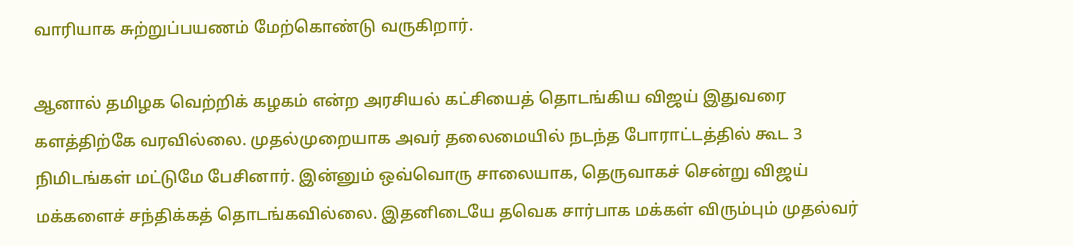வாரியாக சுற்றுப்பயணம் மேற்கொண்டு வருகிறார்.

ஆனால் தமிழக வெற்றிக் கழகம் என்ற அரசியல் கட்சியைத் தொடங்கிய விஜய் இதுவரை களத்திற்கே வரவில்லை. முதல்முறையாக அவர் தலைமையில் நடந்த போராட்டத்தில் கூட 3 நிமிடங்கள் மட்டுமே பேசினார். இன்னும் ஒவ்வொரு சாலையாக, தெருவாகச் சென்று விஜய் மக்களைச் சந்திக்கத் தொடங்கவில்லை. இதனிடையே தவெக சார்பாக மக்கள் விரும்பும் முதல்வர்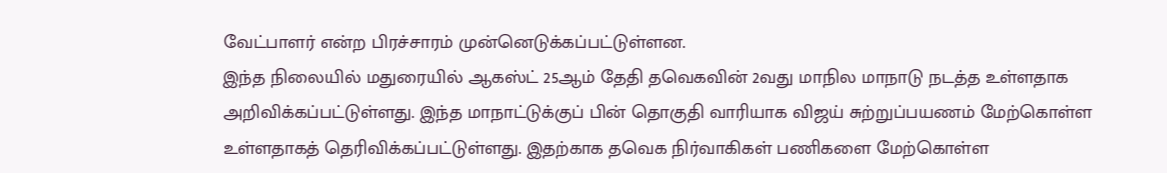வேட்பாளர் என்ற பிரச்சாரம் முன்னெடுக்கப்பட்டுள்ளன.
இந்த நிலையில் மதுரையில் ஆகஸ்ட் 25ஆம் தேதி தவெகவின் 2வது மாநில மாநாடு நடத்த உள்ளதாக அறிவிக்கப்பட்டுள்ளது. இந்த மாநாட்டுக்குப் பின் தொகுதி வாரியாக விஜய் சுற்றுப்பயணம் மேற்கொள்ள உள்ளதாகத் தெரிவிக்கப்பட்டுள்ளது. இதற்காக தவெக நிர்வாகிகள் பணிகளை மேற்கொள்ள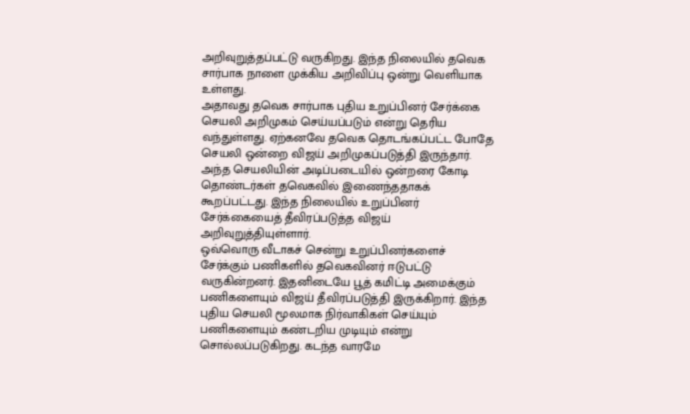அறிவுறுத்தப்பட்டு வருகிறது. இந்த நிலையில் தவெக சார்பாக நாளை முக்கிய அறிவிப்பு ஒன்று வெளியாக உள்ளது.
அதாவது தவெக சார்பாக புதிய உறுப்பினர் சேர்க்கை செயலி அறிமுகம் செய்யப்படும் என்று தெரிய வந்துள்ளது. ஏற்கனவே தவெக தொடங்கப்பட்ட போதே செயலி ஒன்றை விஜய் அறிமுகப்படுத்தி இருந்தார். அந்த செயலியின் அடிப்படையில் ஒன்றரை கோடி தொண்டர்கள் தவெகவில் இணைந்ததாகக் கூறப்பட்டது. இந்த நிலையில் உறுப்பினர் சேர்க்கையைத் தீவிரப்படுத்த விஜய் அறிவுறுத்தியுள்ளார்.
ஒவ்வொரு வீடாகச் சென்று உறுப்பினர்களைச் சேர்க்கும் பணிகளில் தவெகவினர் ஈடுபட்டு வருகின்றனர். இதனிடையே பூத் கமிட்டி அமைக்கும் பணிகளையும் விஜய் தீவிரப்படுத்தி இருக்கிறார். இந்த புதிய செயலி மூலமாக நிர்வாகிகள் செய்யும் பணிகளையும் கண்டறிய முடியும் என்று சொல்லப்படுகிறது. கடந்த வாரமே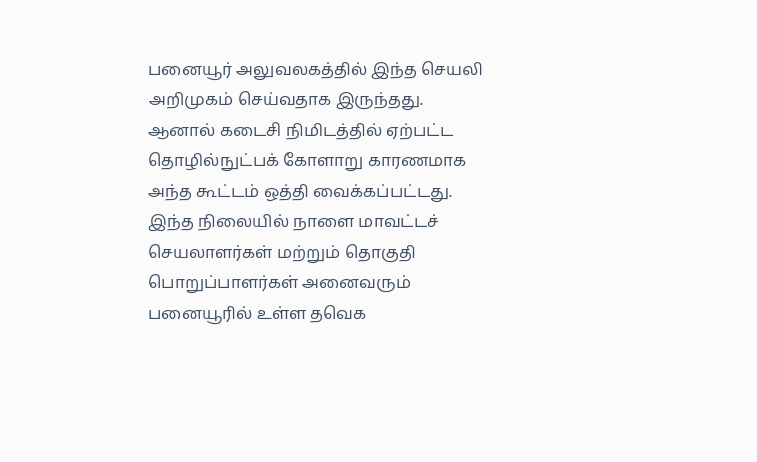பனையூர் அலுவலகத்தில் இந்த செயலி அறிமுகம் செய்வதாக இருந்தது.
ஆனால் கடைசி நிமிடத்தில் ஏற்பட்ட தொழில்நுட்பக் கோளாறு காரணமாக அந்த கூட்டம் ஒத்தி வைக்கப்பட்டது. இந்த நிலையில் நாளை மாவட்டச் செயலாளர்கள் மற்றும் தொகுதி பொறுப்பாளர்கள் அனைவரும் பனையூரில் உள்ள தவெக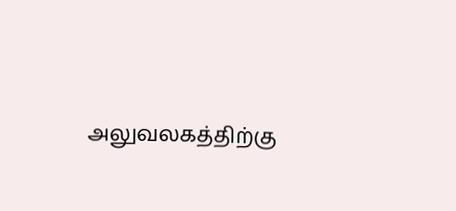அலுவலகத்திற்கு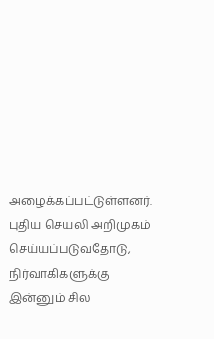அழைக்கப்பட்டுள்ளனர். புதிய செயலி அறிமுகம் செய்யப்படுவதோடு, நிர்வாகிகளுக்கு இன்னும் சில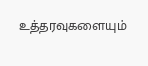உத்தரவுகளையும்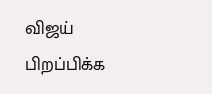விஜய் பிறப்பிக்க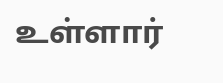உள்ளார்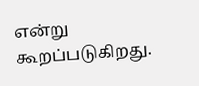என்று கூறப்படுகிறது.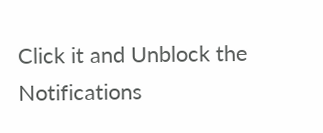Click it and Unblock the Notifications